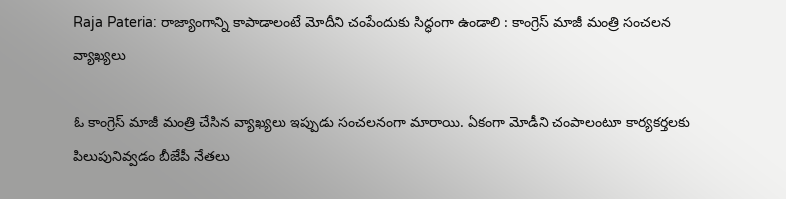Raja Pateria: రాజ్యాంగాన్ని కాపాడాలంటే మోదీని చంపేందుకు సిద్ధంగా ఉండాలి : కాంగ్రెస్‌ మాజీ మంత్రి సంచలన వ్యాఖ్యలు

ఓ కాంగ్రెస్‌ మాజీ మంత్రి చేసిన వ్యాఖ్యలు ఇప్పుడు సంచలనంగా మారాయి. ఏకంగా మోడీని చంపాలంటూ కార్యకర్తలకు పిలుపునివ్వడం బీజేపీ నేతలు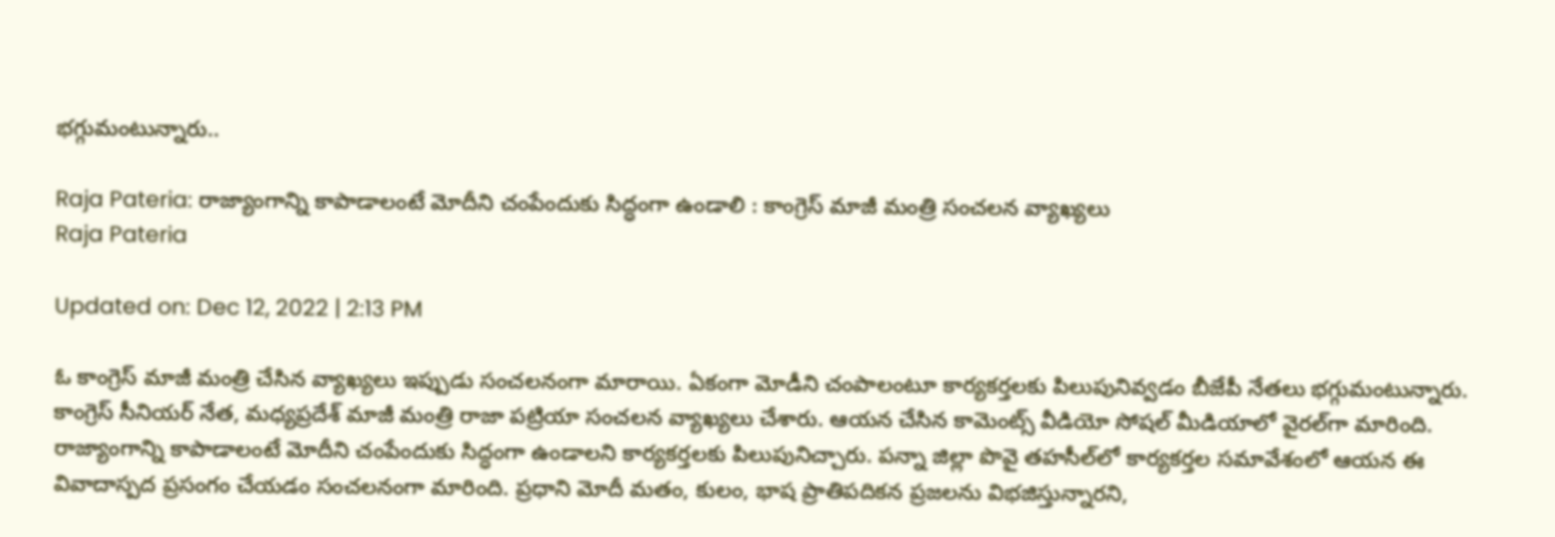భగ్గుమంటున్నారు..

Raja Pateria: రాజ్యాంగాన్ని కాపాడాలంటే మోదీని చంపేందుకు సిద్ధంగా ఉండాలి : కాంగ్రెస్‌ మాజీ మంత్రి సంచలన వ్యాఖ్యలు
Raja Pateria

Updated on: Dec 12, 2022 | 2:13 PM

ఓ కాంగ్రెస్‌ మాజీ మంత్రి చేసిన వ్యాఖ్యలు ఇప్పుడు సంచలనంగా మారాయి. ఏకంగా మోడీని చంపాలంటూ కార్యకర్తలకు పిలుపునివ్వడం బీజేపీ నేతలు భగ్గుమంటున్నారు. కాంగ్రెస్‌ సీనియర్‌ నేత, మధ్యప్రదేశ్‌ మాజీ మంత్రి రాజా పట్రియా సంచలన వ్యాఖ్యలు చేశారు. ఆయన చేసిన కామెంట్స్‌ వీడియో సోషల్‌ మీడియాలో వైరల్‌గా మారింది. రాజ్యాంగాన్ని కాపాడాలంటే మోదీని చంపేందుకు సిద్ధంగా ఉండాలని కార్యకర్తలకు పిలుపునిచ్చారు. పన్నా జిల్లా పొవై తహసీల్‌లో కార్యకర్తల సమావేశంలో ఆయన ఈ వివాదాస్పద ప్రసంగం చేయడం సంచలనంగా మారింది. ప్రధాని మోదీ మతం, కులం, భాష ప్రాతిపదికన ప్రజలను విభజిస్తున్నారని,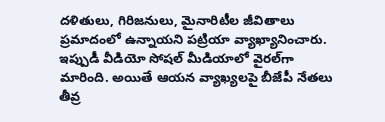దళితులు, గిరిజనులు, మైనారిటీల జీవితాలు ప్రమాదంలో ఉన్నాయని పట్రియా వ్యాఖ్యానించారు. ఇప్పుడీ వీడియో సోషల్‌ మీడియాలో వైరల్‌గా మారింది. అయితే ఆయన వ్యాఖ్యలపై బీజేపీ నేతలు తీవ్ర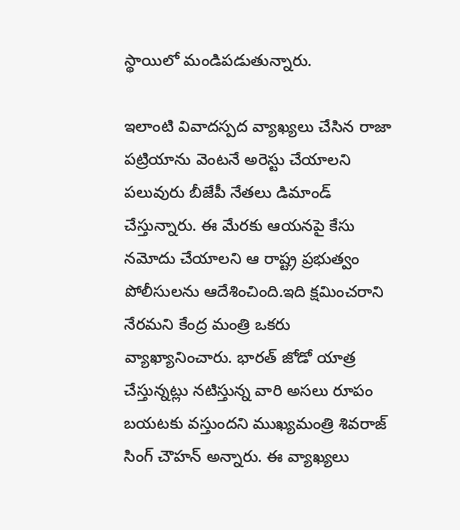స్థాయిలో మండిపడుతున్నారు.

ఇలాంటి వివాదస్పద వ్యాఖ్యలు చేసిన రాజా పట్రియాను వెంటనే అరెస్టు చేయాలని పలువురు బీజేపీ నేతలు డిమాండ్‌ చేస్తున్నారు. ఈ మేరకు ఆయనపై కేసు నమోదు చేయాలని ఆ రాష్ట్ర ప్రభుత్వం పోలీసులను ఆదేశించింది.ఇది క్షమించరాని నేరమని కేంద్ర మంత్రి ఒకరు వ్యాఖ్యానించారు. భారత్‌ జోడో యాత్ర చేస్తున్నట్లు నటిస్తున్న వారి అసలు రూపం బయటకు వస్తుందని ముఖ్యమంత్రి శివరాజ్‌ సింగ్‌ చౌహన్‌ అన్నారు. ఈ వ్యాఖ్యలు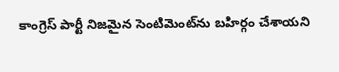కాంగ్రెస్‌ పార్టీ నిజమైన సెంటిమెంట్‌ను బహిర్గం చేశాయని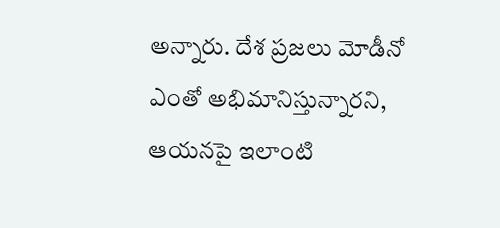అన్నారు. దేశ ప్రజలు మోడీనో ఎంతో అభిమానిస్తున్నారని, ఆయనపై ఇలాంటి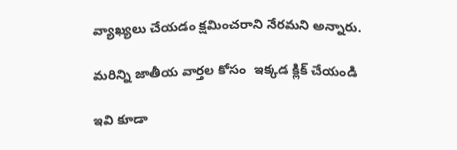వ్యాఖ్యలు చేయడం క్షమించరాని నేరమని అన్నారు.

మరిన్ని జాతీయ వార్తల కోసం  ఇక్కడ క్లిక్ చేయండి

ఇవి కూడా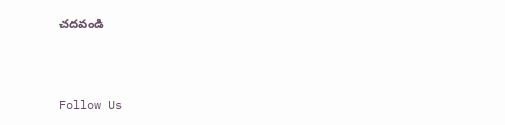చదవండి



Follow Us